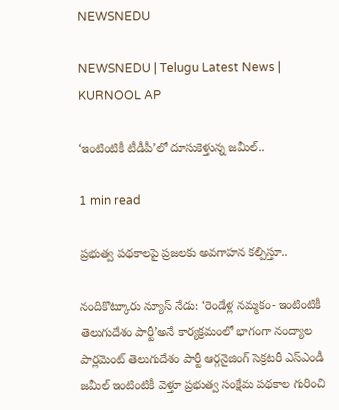NEWSNEDU

NEWSNEDU | Telugu Latest News | KURNOOL AP

‘ఇంటింటికీ టీడీపీ’లో దూసుకెళ్తున్న జమీల్..

1 min read

ప్రభుత్వ పథకాలపై ప్రజలకు అవగాహన కల్పిస్తూ..

నందికొట్కూరు న్యూస్ నేడు: ‘రెండేళ్ల నమ్మకం- ఇంటింటికీ తెలుగుదేశం పార్టీ’అనే కార్యక్రమంలో భాగంగా నంద్యాల పార్లమెంట్ తెలుగుదేశం పార్టీ ఆర్గనైజింగ్ సెక్రటరీ ఎస్ఎండీ జమీల్ ఇంటింటికీ వెళ్తూ ప్రభుత్వ సంక్షేమ పథకాల గురించి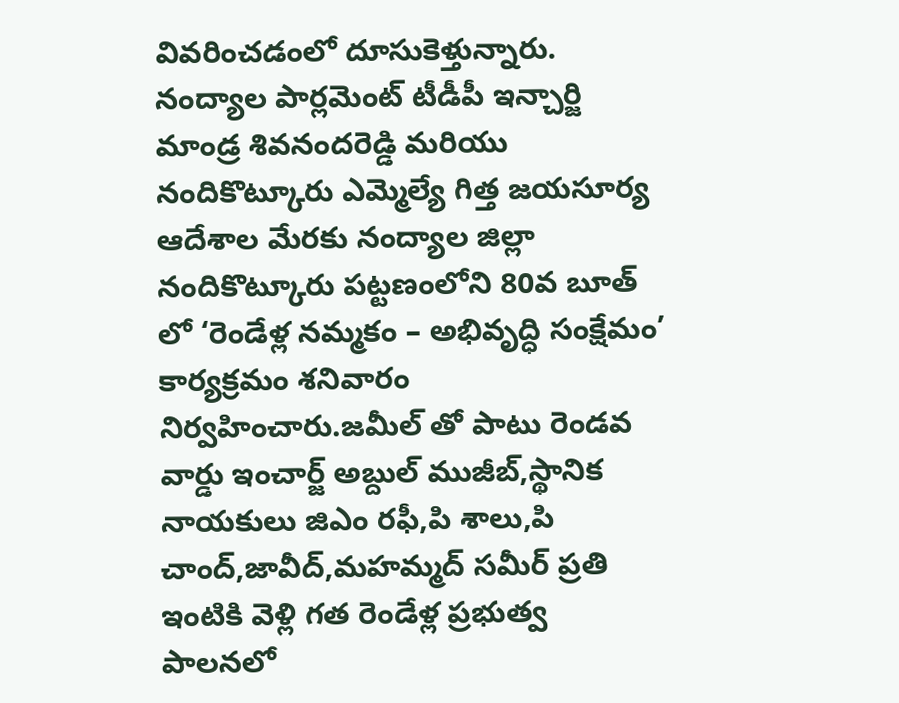వివరించడంలో దూసుకెళ్తున్నారు. నంద్యాల పార్లమెంట్ టీడీపీ ఇన్చార్జి మాండ్ర శివనందరెడ్డి మరియు నందికొట్కూరు ఎమ్మెల్యే గిత్త జయసూర్య ఆదేశాల మేరకు నంద్యాల జిల్లా నందికొట్కూరు పట్టణంలోని 80వ బూత్ లో ‘రెండేళ్ల నమ్మకం – అభివృద్ధి సంక్షేమం’ కార్యక్రమం శనివారం నిర్వహించారు.జమీల్ తో పాటు రెండవ వార్డు ఇంచార్జ్ అబ్దుల్ ముజీబ్,స్థానిక నాయకులు జిఎం రఫీ,పి శాలు,పి చాంద్,జావీద్,మహమ్మద్ సమీర్ ప్రతి ఇంటికి వెళ్లి గత రెండేళ్ల ప్రభుత్వ పాలనలో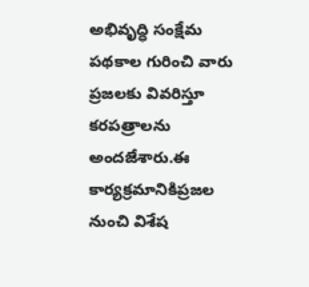అభివృద్ధి సంక్షేమ పథకాల గురించి వారు ప్రజలకు వివరిస్తూ కరపత్రాలను అందజేశారు.ఈ కార్యక్రమానికిప్రజల నుంచి విశేష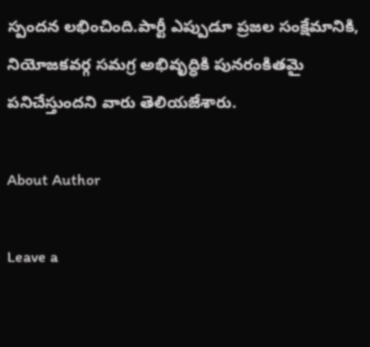స్పందన లభించింది.పార్టీ ఎప్పుడూ ప్రజల సంక్షేమానికి, నియోజకవర్గ సమగ్ర అభివృద్ధికి పునరంకితమై పనిచేస్తుందని వారు తెలియజేశారు.

About Author

Leave a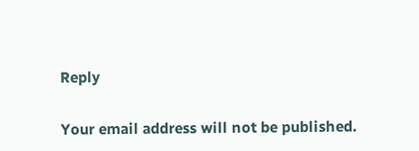Reply

Your email address will not be published.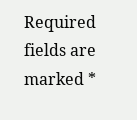Required fields are marked *